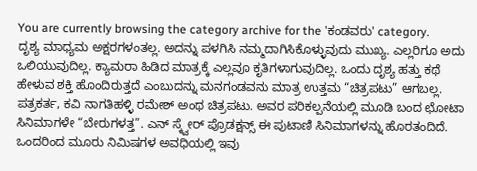You are currently browsing the category archive for the 'ಕಂಡವರು' category.
ದೃಶ್ಯ ಮಾಧ್ಯಮ ಅಕ್ಷರಗಳಂತಲ್ಲ. ಅದನ್ನು ಪಳಗಿಸಿ ನಮ್ಮದಾಗಿಸಿಕೊಳ್ಳುವುದು ಮುಖ್ಯ. ಎಲ್ಲರಿಗೂ ಅದು ಒಲಿಯುವುದಿಲ್ಲ. ಕ್ಯಾಮರಾ ಹಿಡಿದ ಮಾತ್ರಕ್ಕೆ ಎಲ್ಲವೂ ಕೃತಿಗಳಾಗುವುದಿಲ್ಲ. ಒಂದು ದೃಶ್ಯ ಹತ್ತು ಕಥೆ ಹೇಳುವ ಶಕ್ತಿ ಹೊಂದಿರುತ್ತದೆ ಎಂಬುದನ್ನು ಮನಗಂಡವನು ಮಾತ್ರ ಉತ್ತಮ “ಚಿತ್ರಪಟು” ಆಗಬಲ್ಲ. ಪತ್ರಕರ್ತ, ಕವಿ ನಾಗತಿಹಳ್ಳಿ ರಮೇಶ್ ಅಂಥ ಚಿತ್ರಪಟು. ಅವರ ಪರಿಕಲ್ಪನೆಯಲ್ಲಿ ಮೂಡಿ ಬಂದ ಛೋಟಾ ಸಿನಿಮಾಗಳೇ “ಬೇರುಗಳತ್ತ”. ಎನ್ ಸ್ಕ್ವೇರ್ ಪ್ರೊಡಕ್ಷನ್ಸ್ ಈ ಪುಟಾಣಿ ಸಿನಿಮಾಗಳನ್ನು ಹೊರತಂದಿದೆ. ಒಂದರಿಂದ ಮೂರು ನಿಮಿಷಗಳ ಅವಧಿಯಲ್ಲಿ ಇವು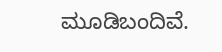ಮೂಡಿಬಂದಿವೆ.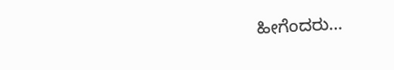ಹೀಗೆಂದರು…